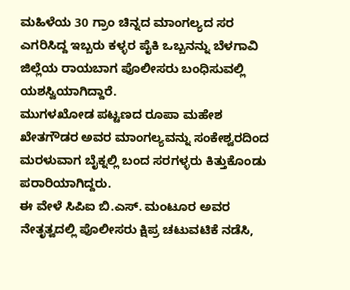ಮಹಿಳೆಯ 30 ಗ್ರಾಂ ಚಿನ್ನದ ಮಾಂಗಲ್ಯದ ಸರ ಎಗರಿಸಿದ್ದ ಇಬ್ಬರು ಕಳ್ಳರ ಪೈಕಿ ಒಬ್ಬನನ್ನು ಬೆಳಗಾವಿ ಜಿಲ್ಲೆಯ ರಾಯಬಾಗ ಪೊಲೀಸರು ಬಂಧಿಸುವಲ್ಲಿ ಯಶಸ್ವಿಯಾಗಿದ್ದಾರೆ.
ಮುಗಳಖೋಡ ಪಟ್ಟಣದ ರೂಪಾ ಮಹೇಶ ಖೇತಗೌಡರ ಅವರ ಮಾಂಗಲ್ಯವನ್ನು ಸಂಕೇಶ್ವರದಿಂದ ಮರಳುವಾಗ ಬೈಕ್ನಲ್ಲಿ ಬಂದ ಸರಗಳ್ಳರು ಕಿತ್ತುಕೊಂಡು ಪರಾರಿಯಾಗಿದ್ದರು.
ಈ ವೇಳೆ ಸಿಪಿಐ ಬಿ.ಎಸ್. ಮಂಟೂರ ಅವರ ನೇತೃತ್ವದಲ್ಲಿ ಪೊಲೀಸರು ಕ್ಷಿಪ್ರ ಚಟುವಟಿಕೆ ನಡೆಸಿ,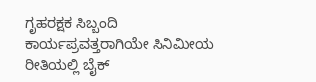ಗೃಹರಕ್ಷಕ ಸಿಬ್ಬಂದಿ ಕಾರ್ಯಪ್ರವತ್ತರಾಗಿಯೇ ಸಿನಿಮೀಯ ರೀತಿಯಲ್ಲಿ ಬೈಕ್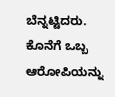ಬೆನ್ನಟ್ಟಿದರು. ಕೊನೆಗೆ ಒಬ್ಬ ಆರೋಪಿಯನ್ನು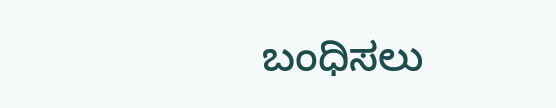ಬಂಧಿಸಲು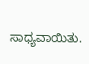ಸಾಧ್ಯವಾಯಿತು.